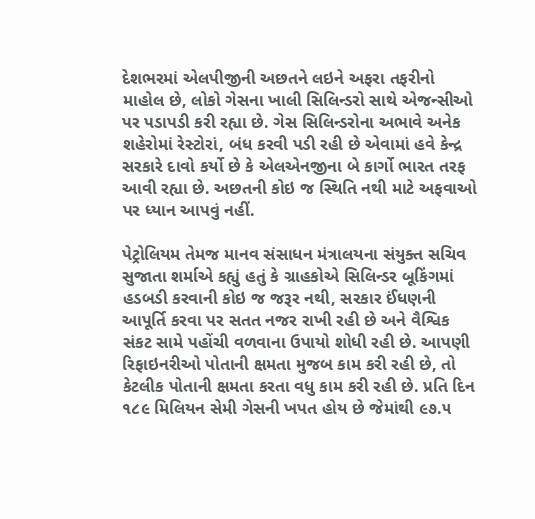દેશભરમાં એલપીજીની અછતને લઇને અફરા તફરીનો માહોલ છે, લોકો ગેસના ખાલી સિલિન્ડરો સાથે એજન્સીઓ પર પડાપડી કરી રહ્યા છે. ગેસ સિલિન્ડરોના અભાવે અનેક શહેરોમાં રેસ્ટોરાં, બંધ કરવી પડી રહી છે એવામાં હવે કેન્દ્ર સરકારે દાવો કર્યો છે કે એલએનજીના બે કાર્ગો ભારત તરફ આવી રહ્યા છે. અછતની કોઇ જ સ્થિતિ નથી માટે અફવાઓ પર ધ્યાન આપવું નહીં.

પેટ્રોલિયમ તેમજ માનવ સંસાધન મંત્રાલયના સંયુક્ત સચિવ સુજાતા શર્માએ કહ્યું હતું કે ગ્રાહકોએ સિલિન્ડર બૂકિંગમાં હડબડી કરવાની કોઇ જ જરૂર નથી, સરકાર ઈંધણની આપૂર્તિ કરવા પર સતત નજર રાખી રહી છે અને વૈશ્વિક સંકટ સામે પહોંચી વળવાના ઉપાયો શોધી રહી છે. આપણી રિફાઇનરીઓ પોતાની ક્ષમતા મુજબ કામ કરી રહી છે, તો કેટલીક પોતાની ક્ષમતા કરતા વધુ કામ કરી રહી છે. પ્રતિ દિન ૧૮૯ મિલિયન સેમી ગેસની ખપત હોય છે જેમાંથી ૯૭.૫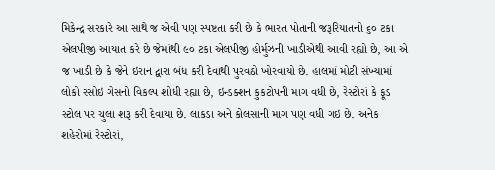મિકેન્દ્ર સરકારે આ સાથે જ એવી પણ સ્પષ્ટતા કરી છે કે ભારત પોતાની જરૂરિયાતનો ૬૦ ટકા એલપીજી આયાત કરે છે જેમાંથી ૯૦ ટકા એલપીજી હોર્મુઝની ખાડીએથી આવી રહ્યો છે, આ એ જ ખાડી છે કે જેને ઇરાન દ્વારા બંધ કરી દેવાથી પુરવઠો ખોરવાયો છે. હાલમાં મોટી સંખ્યામાં લોકો રસોઇ ગેસનો વિકલ્પ શોધી રહ્યા છે, ઇન્ડક્શન કુકટોપની માગ વધી છે, રેસ્ટોરાં કે ફૂડ સ્ટોલ પર ચુલા શરૂ કરી દેવાયા છે. લાકડા અને કોલસાની માગ પણ વધી ગઇ છે. અનેક શહેરોમાં રેસ્ટોરાં,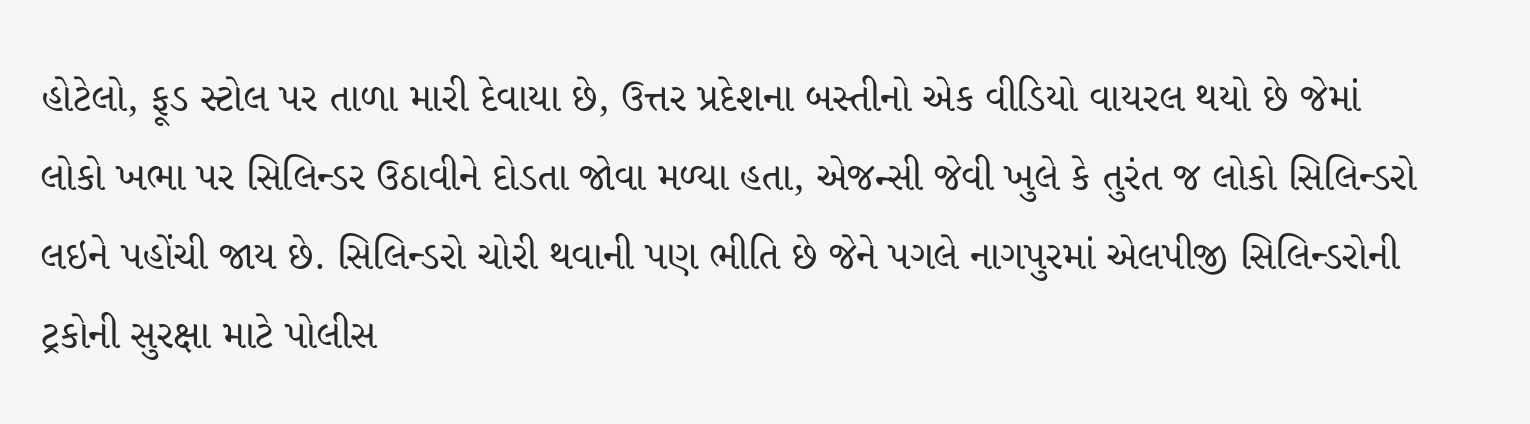હોટેલો, ફૂડ સ્ટોલ પર તાળા મારી દેવાયા છે, ઉત્તર પ્રદેશના બસ્તીનો એક વીડિયો વાયરલ થયો છે જેમાં લોકો ખભા પર સિલિન્ડર ઉઠાવીને દોડતા જોવા મળ્યા હતા, એજન્સી જેવી ખુલે કે તુરંત જ લોકો સિલિન્ડરો લઇને પહોંચી જાય છે. સિલિન્ડરો ચોરી થવાની પણ ભીતિ છે જેને પગલે નાગપુરમાં એલપીજી સિલિન્ડરોની ટ્રકોની સુરક્ષા માટે પોલીસ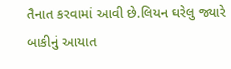તૈનાત કરવામાં આવી છે.લિયન ઘરેલુ જ્યારે બાકીનું આયાત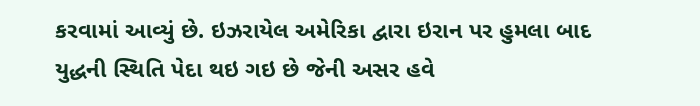કરવામાં આવ્યું છે. ઇઝરાયેલ અમેરિકા દ્વારા ઇરાન પર હુમલા બાદ યુદ્ધની સ્થિતિ પેદા થઇ ગઇ છે જેની અસર હવે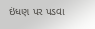ઇંધણ પર પડવા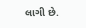લાગી છે.